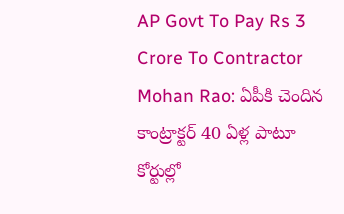AP Govt To Pay Rs 3 Crore To Contractor Mohan Rao: ఏపీకి చెందిన కాంట్రాక్టర్ 40 ఏళ్ల పాటూ కోర్టుల్లో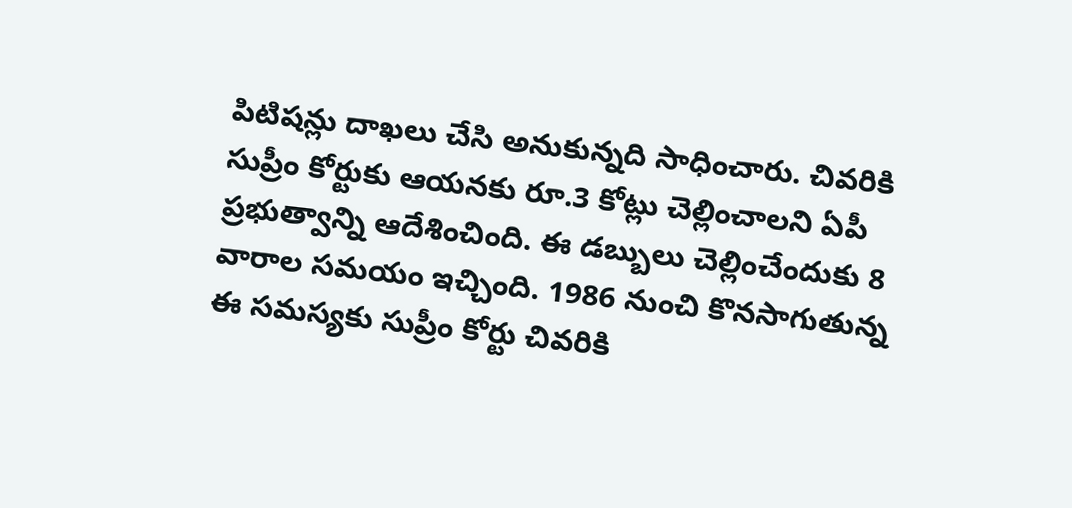పిటిషన్లు దాఖలు చేసి అనుకున్నది సాధించారు. చివరికి సుప్రీం కోర్టుకు ఆయనకు రూ.3 కోట్లు చెల్లించాలని ఏపీ ప్రభుత్వాన్ని ఆదేశించింది. ఈ డబ్బులు చెల్లించేందుకు 8 వారాల సమయం ఇచ్చింది. 1986 నుంచి కొనసాగుతున్న ఈ సమస్యకు సుప్రీం కోర్టు చివరికి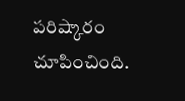పరిష్కారం చూపించింది.